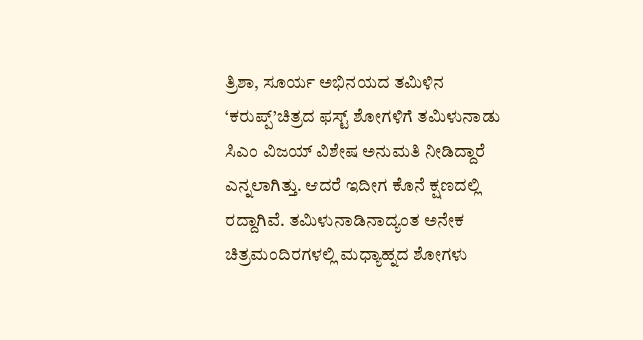ತ್ರಿಶಾ, ಸೂರ್ಯ ಅಭಿನಯದ ತಮಿಳಿನ ‘ಕರುಪ್ಪ್’ಚಿತ್ರದ ಫಸ್ಟ್ ಶೋಗಳಿಗೆ ತಮಿಳುನಾಡು ಸಿಎಂ ವಿಜಯ್ ವಿಶೇಷ ಅನುಮತಿ ನೀಡಿದ್ದಾರೆ ಎನ್ನಲಾಗಿತ್ತು. ಆದರೆ ಇದೀಗ ಕೊನೆ ಕ್ಷಣದಲ್ಲಿ ರದ್ದಾಗಿವೆ. ತಮಿಳುನಾಡಿನಾದ್ಯಂತ ಅನೇಕ ಚಿತ್ರಮಂದಿರಗಳಲ್ಲಿ ಮಧ್ಯಾಹ್ನದ ಶೋಗಳು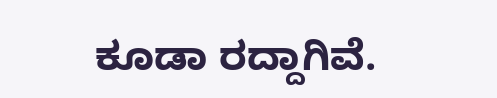ಕೂಡಾ ರದ್ದಾಗಿವೆ.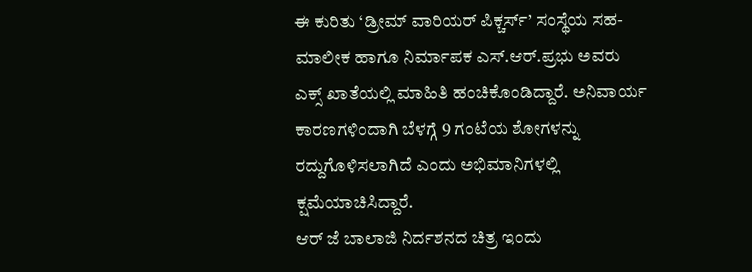ಈ ಕುರಿತು ‘ಡ್ರೀಮ್ ವಾರಿಯರ್ ಪಿಕ್ಚರ್ಸ್’ ಸಂಸ್ಥೆಯ ಸಹ-ಮಾಲೀಕ ಹಾಗೂ ನಿರ್ಮಾಪಕ ಎಸ್.ಆರ್.ಪ್ರಭು ಅವರು ಎಕ್ಸ್ ಖಾತೆಯಲ್ಲಿ ಮಾಹಿತಿ ಹಂಚಿಕೊಂಡಿದ್ದಾರೆ. ಅನಿವಾರ್ಯ ಕಾರಣಗಳಿಂದಾಗಿ ಬೆಳಗ್ಗೆ 9 ಗಂಟೆಯ ಶೋಗಳನ್ನು ರದ್ದುಗೊಳಿಸಲಾಗಿದೆ ಎಂದು ಅಭಿಮಾನಿಗಳಲ್ಲಿ ಕ್ಷಮೆಯಾಚಿಸಿದ್ದಾರೆ.
ಆರ್ ಜೆ ಬಾಲಾಜಿ ನಿರ್ದಶನದ ಚಿತ್ರ ಇಂದು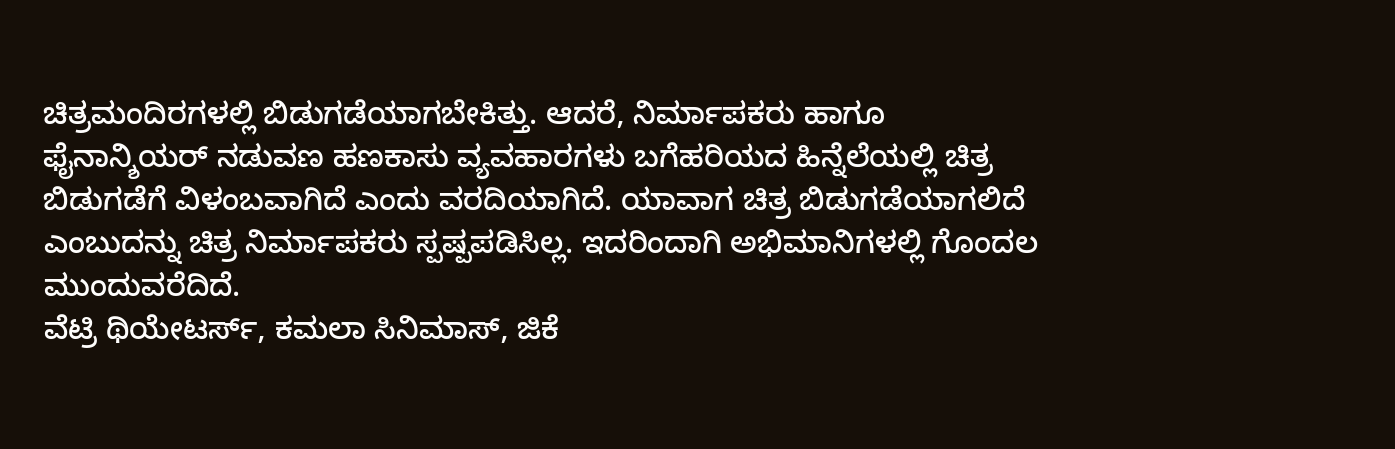ಚಿತ್ರಮಂದಿರಗಳಲ್ಲಿ ಬಿಡುಗಡೆಯಾಗಬೇಕಿತ್ತು. ಆದರೆ, ನಿರ್ಮಾಪಕರು ಹಾಗೂ ಫೈನಾನ್ಶಿಯರ್ ನಡುವಣ ಹಣಕಾಸು ವ್ಯವಹಾರಗಳು ಬಗೆಹರಿಯದ ಹಿನ್ನೆಲೆಯಲ್ಲಿ ಚಿತ್ರ ಬಿಡುಗಡೆಗೆ ವಿಳಂಬವಾಗಿದೆ ಎಂದು ವರದಿಯಾಗಿದೆ. ಯಾವಾಗ ಚಿತ್ರ ಬಿಡುಗಡೆಯಾಗಲಿದೆ ಎಂಬುದನ್ನು ಚಿತ್ರ ನಿರ್ಮಾಪಕರು ಸ್ಪಷ್ಪಪಡಿಸಿಲ್ಲ. ಇದರಿಂದಾಗಿ ಅಭಿಮಾನಿಗಳಲ್ಲಿ ಗೊಂದಲ ಮುಂದುವರೆದಿದೆ.
ವೆಟ್ರಿ ಥಿಯೇಟರ್ಸ್, ಕಮಲಾ ಸಿನಿಮಾಸ್, ಜಿಕೆ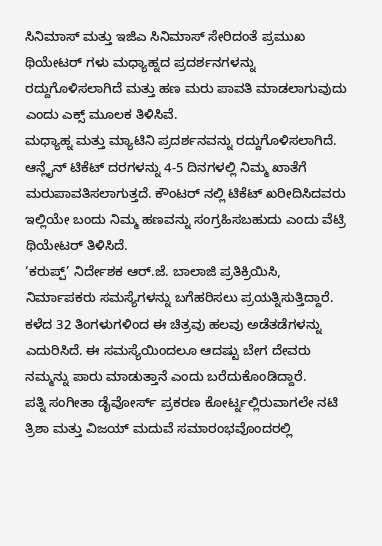ಸಿನಿಮಾಸ್ ಮತ್ತು ಇಜಿಎ ಸಿನಿಮಾಸ್ ಸೇರಿದಂತೆ ಪ್ರಮುಖ ಥಿಯೇಟರ್ ಗಳು ಮಧ್ಯಾಹ್ನದ ಪ್ರದರ್ಶನಗಳನ್ನು ರದ್ದುಗೊಳಿಸಲಾಗಿದೆ ಮತ್ತು ಹಣ ಮರು ಪಾವತಿ ಮಾಡಲಾಗುವುದು ಎಂದು ಎಕ್ಸ್ ಮೂಲಕ ತಿಳಿಸಿವೆ.
ಮಧ್ಯಾಹ್ನ ಮತ್ತು ಮ್ಯಾಟಿನಿ ಪ್ರದರ್ಶನವನ್ನು ರದ್ದುಗೊಳಿಸಲಾಗಿದೆ. ಆನ್ಲೈನ್ ಟಿಕೆಟ್ ದರಗಳನ್ನು 4-5 ದಿನಗಳಲ್ಲಿ ನಿಮ್ಮ ಖಾತೆಗೆ ಮರುಪಾವತಿಸಲಾಗುತ್ತದೆ. ಕೌಂಟರ್ ನಲ್ಲಿ ಟಿಕೆಟ್ ಖರೀದಿಸಿದವರು ಇಲ್ಲಿಯೇ ಬಂದು ನಿಮ್ಮ ಹಣವನ್ನು ಸಂಗ್ರಹಿಸಬಹುದು ಎಂದು ವೆಟ್ರಿ ಥಿಯೇಟರ್ ತಿಳಿಸಿದೆ.
‘ಕರುಪ್ಪ್’ ನಿರ್ದೇಶಕ ಆರ್.ಜೆ. ಬಾಲಾಜಿ ಪ್ರತಿಕ್ರಿಯಿಸಿ, ನಿರ್ಮಾಪಕರು ಸಮಸ್ಯೆಗಳನ್ನು ಬಗೆಹರಿಸಲು ಪ್ರಯತ್ನಿಸುತ್ತಿದ್ದಾರೆ. ಕಳೆದ 32 ತಿಂಗಳುಗಳಿಂದ ಈ ಚಿತ್ರವು ಹಲವು ಅಡೆತಡೆಗಳನ್ನು ಎದುರಿಸಿದೆ. ಈ ಸಮಸ್ಯೆಯಿಂದಲೂ ಆದಷ್ಟು ಬೇಗ ದೇವರು ನಮ್ಮನ್ನು ಪಾರು ಮಾಡುತ್ತಾನೆ ಎಂದು ಬರೆದುಕೊಂಡಿದ್ದಾರೆ.
ಪತ್ನಿ ಸಂಗೀತಾ ಡೈವೋರ್ಸ್ ಪ್ರಕರಣ ಕೋರ್ಟ್ನಲ್ಲಿರುವಾಗಲೇ ನಟಿ ತ್ರಿಶಾ ಮತ್ತು ವಿಜಯ್ ಮದುವೆ ಸಮಾರಂಭವೊಂದರಲ್ಲಿ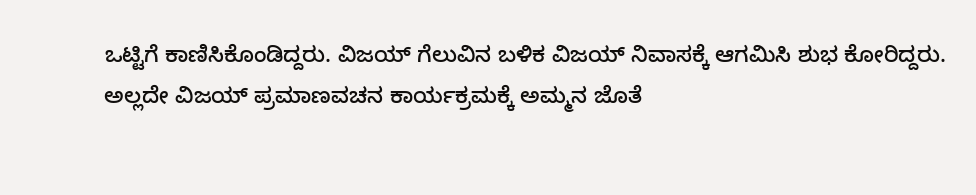ಒಟ್ಟಿಗೆ ಕಾಣಿಸಿಕೊಂಡಿದ್ದರು. ವಿಜಯ್ ಗೆಲುವಿನ ಬಳಿಕ ವಿಜಯ್ ನಿವಾಸಕ್ಕೆ ಆಗಮಿಸಿ ಶುಭ ಕೋರಿದ್ದರು. ಅಲ್ಲದೇ ವಿಜಯ್ ಪ್ರಮಾಣವಚನ ಕಾರ್ಯಕ್ರಮಕ್ಕೆ ಅಮ್ಮನ ಜೊತೆ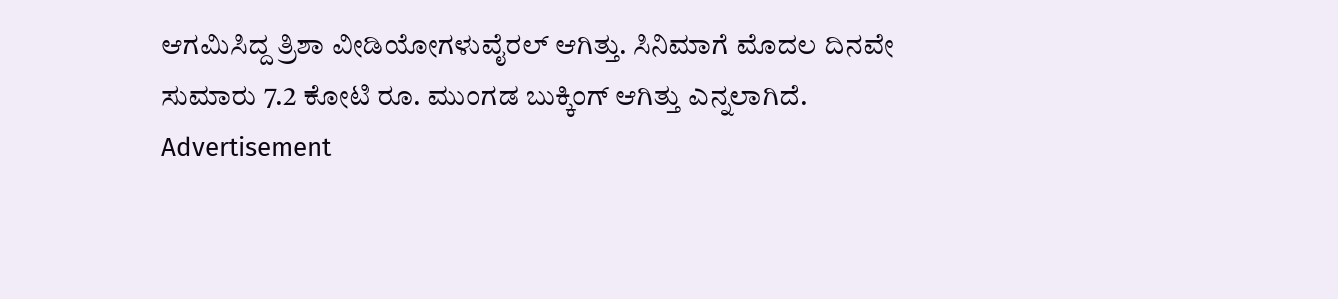ಆಗಮಿಸಿದ್ದ ತ್ರಿಶಾ ವೀಡಿಯೋಗಳುವೈರಲ್ ಆಗಿತ್ತು. ಸಿನಿಮಾಗೆ ಮೊದಲ ದಿನವೇ ಸುಮಾರು 7.2 ಕೋಟಿ ರೂ. ಮುಂಗಡ ಬುಕ್ಕಿಂಗ್ ಆಗಿತ್ತು ಎನ್ನಲಾಗಿದೆ.
Advertisement